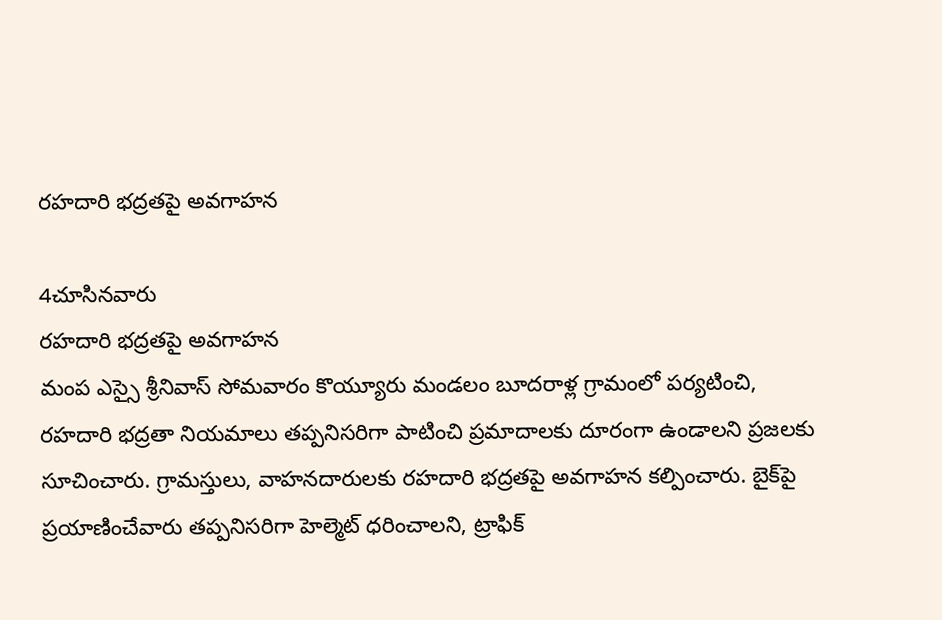రహదారి భద్రతపై అవగాహన

4చూసినవారు
రహదారి భద్రతపై అవగాహన
మంప ఎస్సై శ్రీనివాస్ సోమవారం కొయ్యూరు మండలం బూదరాళ్ల గ్రామంలో పర్యటించి, రహదారి భద్రతా నియమాలు తప్పనిసరిగా పాటించి ప్రమాదాలకు దూరంగా ఉండాలని ప్రజలకు సూచించారు. గ్రామస్తులు, వాహనదారులకు రహదారి భద్రతపై అవగాహన కల్పించారు. బైక్‌పై ప్రయాణించేవారు తప్పనిసరిగా హెల్మెట్ ధరించాలని, ట్రాఫిక్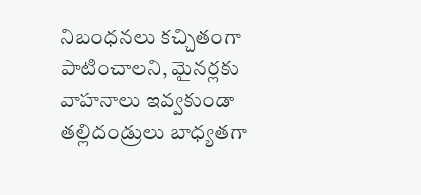నిబంధనలు కచ్చితంగా పాటించాలని, మైనర్లకు వాహనాలు ఇవ్వకుండా తల్లిదండ్రులు బాధ్యతగా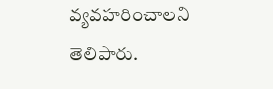వ్యవహరించాలని తెలిపారు.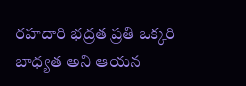రహదారి భద్రత ప్రతి ఒక్కరి బాధ్యత అని ఆయన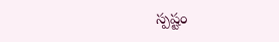స్పష్టం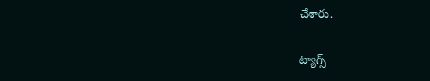చేశారు.

ట్యాగ్స్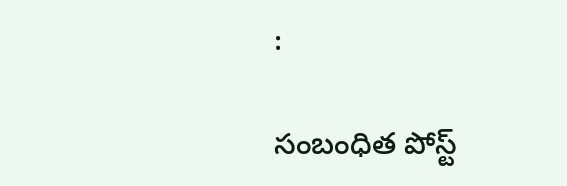:

సంబంధిత పోస్ట్